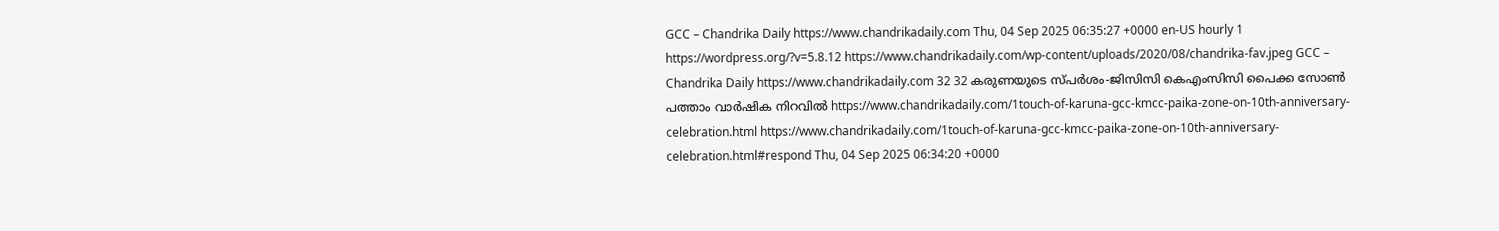GCC – Chandrika Daily https://www.chandrikadaily.com Thu, 04 Sep 2025 06:35:27 +0000 en-US hourly 1 https://wordpress.org/?v=5.8.12 https://www.chandrikadaily.com/wp-content/uploads/2020/08/chandrika-fav.jpeg GCC – Chandrika Daily https://www.chandrikadaily.com 32 32 കരുണയുടെ സ്പർശം-ജിസിസി കെഎംസിസി പൈക്ക സോൺ പത്താം വാർഷിക നിറവിൽ https://www.chandrikadaily.com/1touch-of-karuna-gcc-kmcc-paika-zone-on-10th-anniversary-celebration.html https://www.chandrikadaily.com/1touch-of-karuna-gcc-kmcc-paika-zone-on-10th-anniversary-celebration.html#respond Thu, 04 Sep 2025 06:34:20 +0000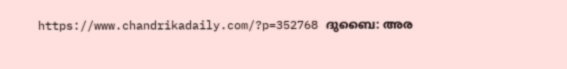https://www.chandrikadaily.com/?p=352768 ദുബൈ: അര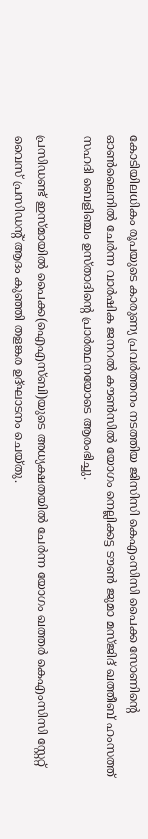കോടിയിലധികം രൂപയുടെ കാരുണ്യ പ്രവർത്തനം നടത്തിയ ജിസിസി കെഎംസിസി പൈക്ക സോണിന്റെ ഓൺലൈനിൽ ചേർന്ന വാർഷിക ജനറൽ കൗൺസിൽ യോഗം നെല്ലിക്കട്ട ടൗൺ ജുമാ മസ്ജിദ് ഖത്തീബ് ഹംസത്ത് സഹദി ബെളിഞ്ചം ഉസ്താദിന്റെ പ്രാർത്ഥനയോടെ ആരംഭിച്ചു.

പ്രസിഡണ്ട് ഇസ്മായിൽ പൈക്ക(ഐഎസ്ബി)യുടെ അധ്യക്ഷതയിൽ ചേർന്ന യോഗം ഖത്തർ കെഎംസിസി സ്റ്റേറ്റ് വൈസ് പ്രസിഡന്റ് ആദം കുഞ്ഞി തളങ്കര ഉദ്ഘാടനം ചെയ്തു.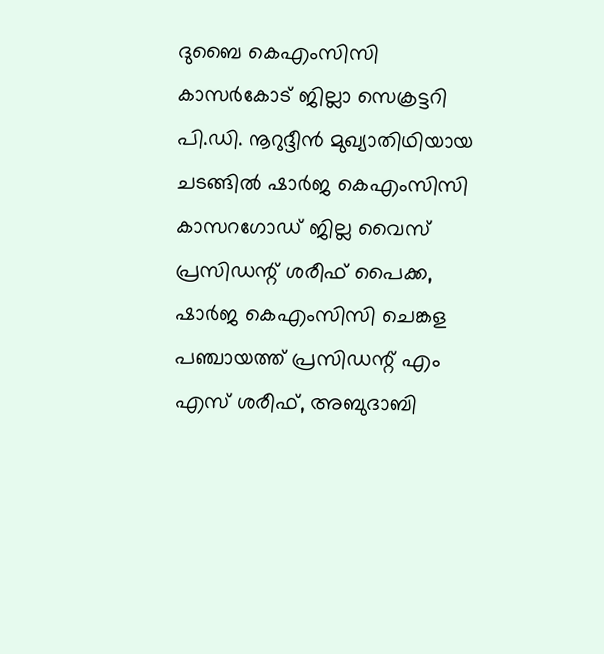ദുബൈ കെഎംസിസി കാസർകോട് ജില്ലാ സെക്രട്ടറി പി.ഡി. നൂറുദ്ദീൻ മുഖ്യാതിഥിയായ ചടങ്ങിൽ ഷാർജ കെഎംസിസി കാസറഗോഡ് ജില്ല വൈസ് പ്രസിഡന്റ് ശരീഫ് പൈക്ക, ഷാർജ കെഎംസിസി ചെങ്കള പഞ്ചായത്ത്‌ പ്രസിഡന്റ് എം എസ് ശരീഫ്, അബുദാബി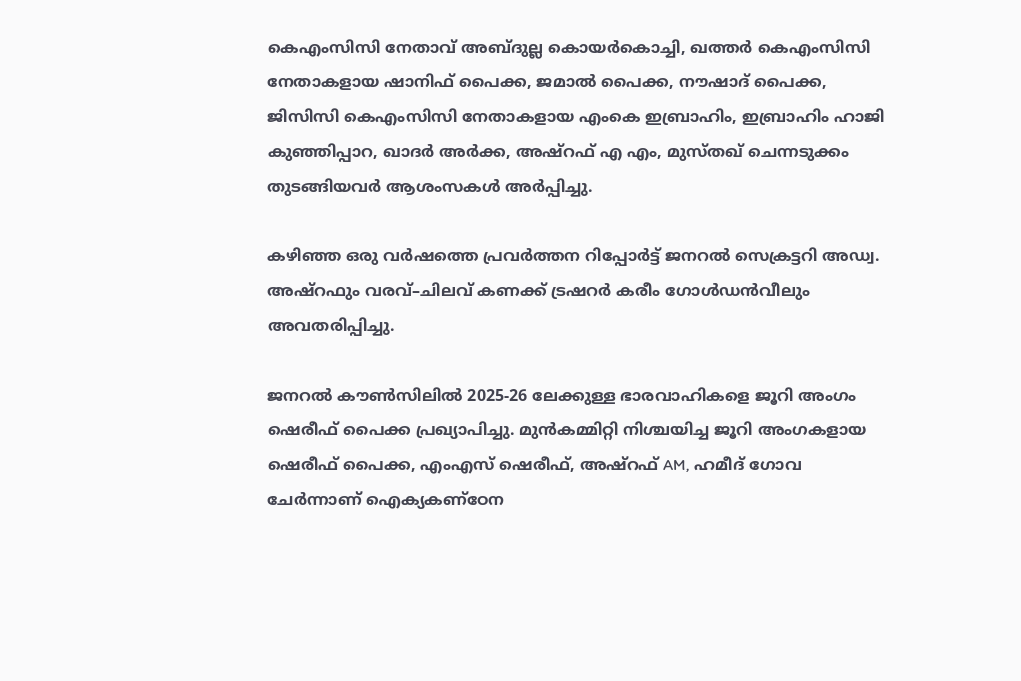കെഎംസിസി നേതാവ് അബ്ദുല്ല കൊയർകൊച്ചി, ഖത്തർ കെഎംസിസി നേതാകളായ ഷാനിഫ് പൈക്ക, ജമാൽ പൈക്ക, നൗഷാദ് പൈക്ക, ജിസിസി കെഎംസിസി നേതാകളായ എംകെ ഇബ്രാഹിം, ഇബ്രാഹിം ഹാജി കുഞ്ഞിപ്പാറ, ഖാദർ അർക്ക, അഷ്‌റഫ്‌ എ എം, മുസ്തഖ് ചെന്നടുക്കം തുടങ്ങിയവർ ആശംസകൾ അർപ്പിച്ചു.

കഴിഞ്ഞ ഒരു വർഷത്തെ പ്രവർത്തന റിപ്പോർട്ട് ജനറൽ സെക്രട്ടറി അഡ്വ. അഷ്‌റഫും വരവ്–ചിലവ് കണക്ക് ട്രഷറർ കരീം ഗോൾഡൻവീലും അവതരിപ്പിച്ചു.

ജനറൽ കൗൺസിലിൽ 2025-26 ലേക്കുള്ള ഭാരവാഹികളെ ജൂറി അംഗം ഷെരീഫ് പൈക്ക പ്രഖ്യാപിച്ചു. മുൻകമ്മിറ്റി നിശ്ചയിച്ച ജൂറി അംഗകളായ ഷെരീഫ് പൈക്ക, എംഎസ് ഷെരീഫ്, അഷ്‌റഫ്‌ AM, ഹമീദ് ഗോവ ചേർന്നാണ് ഐക്യകണ്ഠേന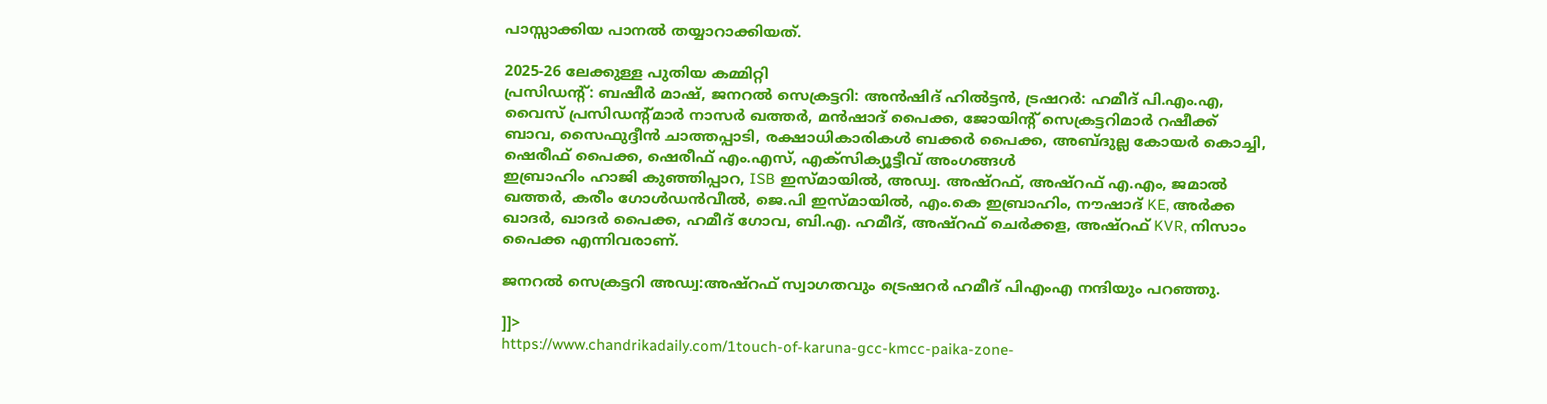പാസ്സാക്കിയ പാനൽ തയ്യാറാക്കിയത്.

2025-26 ലേക്കുള്ള പുതിയ കമ്മിറ്റി
പ്രസിഡന്റ്: ബഷീർ മാഷ്, ജനറൽ സെക്രട്ടറി: അൻഷിദ് ഹിൽട്ടൻ, ട്രഷറർ: ഹമീദ് പി.എം.എ, വൈസ് പ്രസിഡന്റ്മാർ നാസർ ഖത്തർ, മൻഷാദ് പൈക്ക, ജോയിന്റ് സെക്രട്ടറിമാർ റഷീക്ക് ബാവ, സൈഫുദ്ദീൻ ചാത്തപ്പാടി, രക്ഷാധികാരികൾ ബക്കർ പൈക്ക, അബ്ദുല്ല കോയർ കൊച്ചി, ഷെരീഫ് പൈക്ക, ഷെരീഫ് എം.എസ്, എക്സിക്യൂട്ടീവ് അംഗങ്ങൾ
ഇബ്രാഹിം ഹാജി കുഞ്ഞിപ്പാറ, ISB ഇസ്മായിൽ, അഡ്വ. അഷ്‌റഫ്, അഷ്‌റഫ് എ.എം, ജമാൽ ഖത്തർ, കരീം ഗോൾഡൻവീൽ, ജെ.പി ഇസ്മായിൽ, എം.കെ ഇബ്രാഹിം, നൗഷാദ് KE, അർക്ക ഖാദർ, ഖാദർ പൈക്ക, ഹമീദ് ഗോവ, ബി.എ. ഹമീദ്, അഷ്‌റഫ് ചെർക്കള, അഷ്‌റഫ് KVR, നിസാം പൈക്ക എന്നിവരാണ്.

ജനറൽ സെക്രട്ടറി അഡ്വ:അഷ്‌റഫ്‌ സ്വാഗതവും ട്രെഷറർ ഹമീദ് പിഎംഎ നന്ദിയും പറഞ്ഞു.

]]>
https://www.chandrikadaily.com/1touch-of-karuna-gcc-kmcc-paika-zone-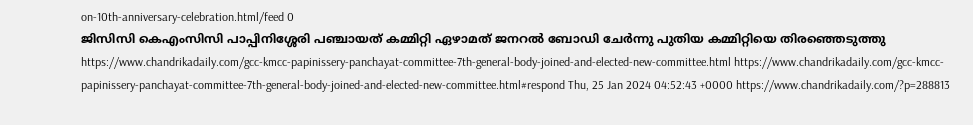on-10th-anniversary-celebration.html/feed 0
ജിസിസി കെഎംസിസി പാപ്പിനിശ്ശേരി പഞ്ചായത് കമ്മിറ്റി ഏഴാമത് ജനറൽ ബോഡി ചേർന്നു പുതിയ കമ്മിറ്റിയെ തിരഞ്ഞെടുത്തു https://www.chandrikadaily.com/gcc-kmcc-papinissery-panchayat-committee-7th-general-body-joined-and-elected-new-committee.html https://www.chandrikadaily.com/gcc-kmcc-papinissery-panchayat-committee-7th-general-body-joined-and-elected-new-committee.html#respond Thu, 25 Jan 2024 04:52:43 +0000 https://www.chandrikadaily.com/?p=288813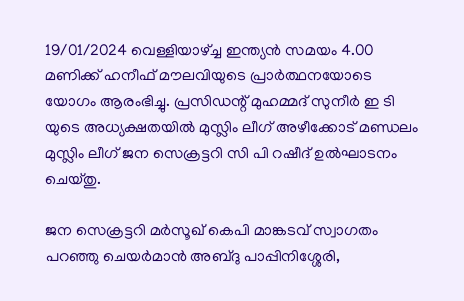19/01/2024 വെള്ളിയാഴ്ച്ച ഇന്ത്യൻ സമയം 4.00 മണിക്ക് ഹനീഫ് മൗലവിയുടെ പ്രാർത്ഥനയോടെ യോഗം ആരംഭിച്ചു. പ്രസിഡന്റ് മുഹമ്മദ് സുനീർ ഇ ടി യുടെ അധ്യക്ഷതയിൽ മുസ്ലിം ലീഗ്‌ അഴീക്കോട് മണ്ഡലം മുസ്ലിം ലീഗ്‌ ജന സെക്രട്ടറി സി പി റഷീദ് ഉൽഘാടനം ചെയ്തു.

ജന സെക്രട്ടറി മർസൂഖ് കെപി മാങ്കടവ് സ്വാഗതം പറഞ്ഞു ചെയർമാൻ അബ്ദു പാപ്പിനിശ്ശേരി,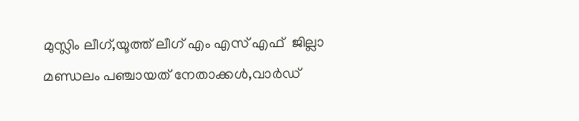മുസ്ലിം ലീഗ്,യൂത്ത് ലീഗ്‌ എം എസ് എഫ് ‌ ജില്ലാ മണ്ഡലം പഞ്ചായത് നേതാക്കൾ,വാർഡ്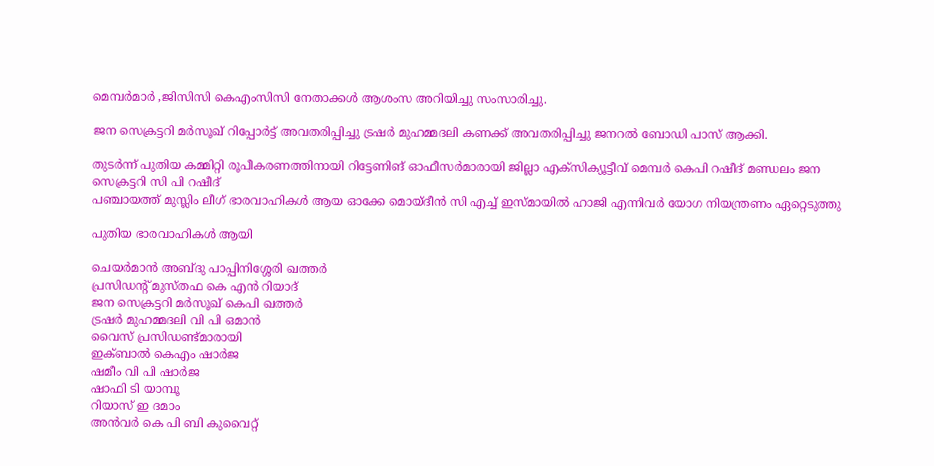മെമ്പർമാർ ,ജിസിസി കെഎംസിസി നേതാക്കൾ ആശംസ അറിയിച്ചു സംസാരിച്ചു.

ജന സെക്രട്ടറി മർസൂഖ് റിപ്പോർട്ട് അവതരിപ്പിച്ചു ട്രഷർ മുഹമ്മദലി കണക്ക് അവതരിപ്പിച്ചു ജനറൽ ബോഡി പാസ് ആക്കി.

തുടർന്ന് പുതിയ കമ്മിറ്റി രൂപീകരണത്തിനായി റിട്ടേണിങ് ഓഫീസർമാരായി ജില്ലാ എക്സിക്യൂട്ടീവ് മെമ്പർ കെപി റഷീദ് മണ്ഡലം ജന സെക്രട്ടറി സി പി റഷീദ്
പഞ്ചായത്ത് മുസ്ലിം ലീഗ്‌ ഭാരവാഹികൾ ആയ ഓക്കേ മൊയ്‌ദീൻ സി എച്ച് ഇസ്മായിൽ ഹാജി എന്നിവർ യോഗ നിയന്ത്രണം ഏറ്റെടുത്തു

പുതിയ ഭാരവാഹികൾ ആയി

ചെയർമാൻ അബ്ദു പാപ്പിനിശ്ശേരി ഖത്തർ
പ്രസിഡന്റ് മുസ്തഫ കെ എൻ റിയാദ്
ജന സെക്രട്ടറി മർസൂഖ് കെപി ഖത്തർ
ട്രഷർ മുഹമ്മദലി വി പി ഒമാൻ
വൈസ് പ്രസിഡണ്ട്മാരായി
ഇക്ബാൽ കെഎം ഷാർജ
ഷമീം വി പി ഷാർജ
ഷാഫി ടി യാമ്പൂ
റിയാസ് ഇ ദമാം
അൻവർ കെ പി ബി കുവൈറ്റ്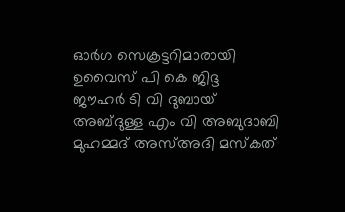ഓർഗ സെക്രട്ടറിമാരായി
ഉവൈസ് പി കെ ജിദ്ദ
ജൗഹർ ടി വി ദുബായ്
അബ്ദുള്ള എം വി അബുദാബി
മുഹമ്മദ് അസ്അദി മസ്കത്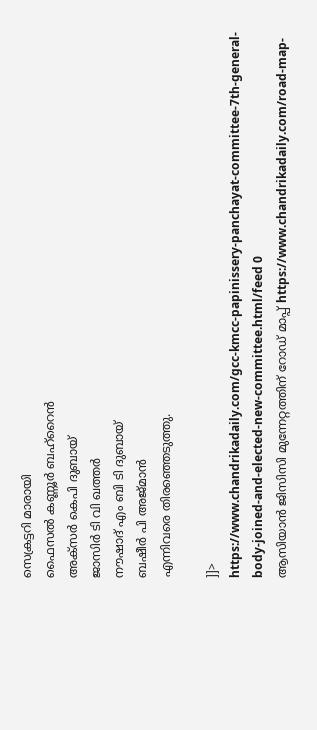സെക്രട്ടറി മാരായി
ഫൈസൽ കണ്ണൂർ ബഹ്‌റൈൻ
അക്‌സർ കെപി ദുബായ്
ജാസിർ ടി വി ഖത്തർ
നൗഷാദ് എം ബി ടി ദുബായ്
ബഷീർ പി അജ്‌മാൻ
എന്നിവരെ തിരഞ്ഞെടുത്തു.

]]>
https://www.chandrikadaily.com/gcc-kmcc-papinissery-panchayat-committee-7th-general-body-joined-and-elected-new-committee.html/feed 0
ആസിയാൻ ജിസിസി മുന്നേറ്റത്തിന് റോഡ് മാപ്പ് https://www.chandrikadaily.com/road-map-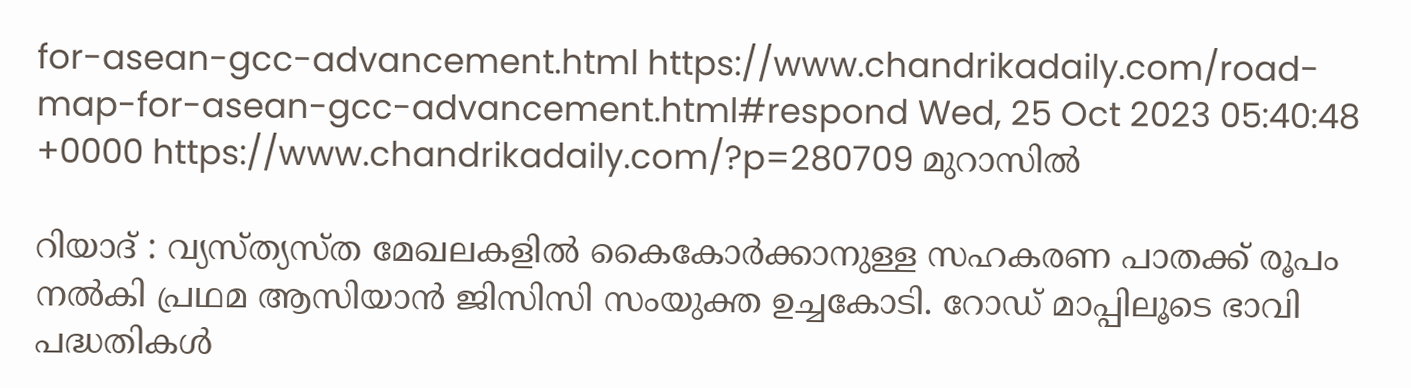for-asean-gcc-advancement.html https://www.chandrikadaily.com/road-map-for-asean-gcc-advancement.html#respond Wed, 25 Oct 2023 05:40:48 +0000 https://www.chandrikadaily.com/?p=280709 മുറാസിൽ

റിയാദ് : വ്യസ്ത്യസ്ത മേഖലകളിൽ കൈകോർക്കാനുള്ള സഹകരണ പാതക്ക് രൂപം നൽകി പ്രഥമ ആസിയാൻ ജിസിസി സംയുക്ത ഉച്ചകോടി. റോഡ് മാപ്പിലൂടെ ഭാവി പദ്ധതികൾ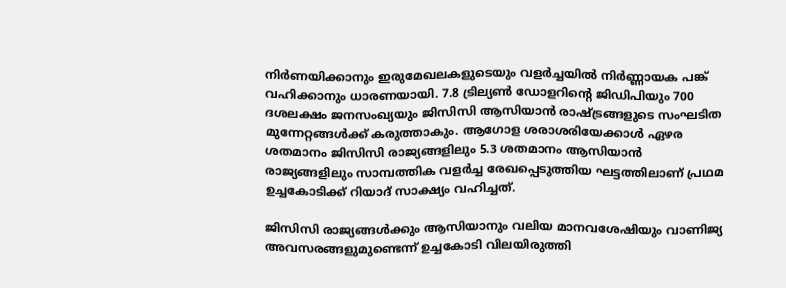നിർണയിക്കാനും ഇരുമേഖലകളുടെയും വളർച്ചയിൽ നിർണ്ണായക പങ്ക് വഹിക്കാനും ധാരണയായി. 7.8 ട്രില്യൺ ഡോളറിന്റെ ജിഡിപിയും 700 ദശലക്ഷം ജനസംഖ്യയും ജിസിസി ആസിയാൻ രാഷ്ട്രങ്ങളുടെ സംഘടിത മുന്നേറ്റങ്ങൾക്ക് കരുത്താകും. ആഗോള ശരാശരിയേക്കാൾ ഏഴര ശതമാനം ജിസിസി രാജ്യങ്ങളിലും 5.3 ശതമാനം ആസിയാൻ രാജ്യങ്ങളിലും സാമ്പത്തിക വളർച്ച രേഖപ്പെടുത്തിയ ഘട്ടത്തിലാണ് പ്രഥമ ഉച്ചകോടിക്ക് റിയാദ് സാക്ഷ്യം വഹിച്ചത്.

ജിസിസി രാജ്യങ്ങൾക്കും ആസിയാനും വലിയ മാനവശേഷിയും വാണിജ്യ അവസരങ്ങളുമുണ്ടെന്ന് ഉച്ചകോടി വിലയിരുത്തി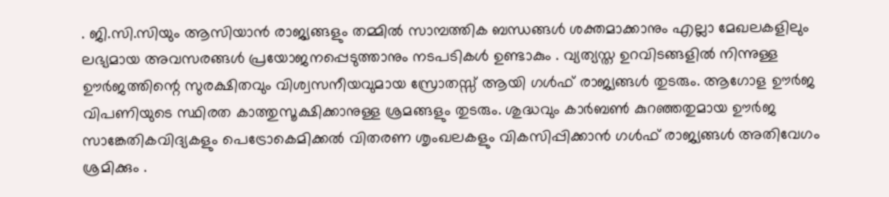. ജി.സി.സിയും ആസിയാൻ രാജ്യങ്ങളും തമ്മിൽ സാമ്പത്തിക ബന്ധങ്ങൾ ശക്തമാക്കാനും എല്ലാ മേഖലകളിലും ലഭ്യമായ അവസരങ്ങൾ പ്രയോജനപ്പെടുത്താനും നടപടികൾ ഉണ്ടാകും . വ്യത്യസ്ത ഉറവിടങ്ങളിൽ നിന്നുള്ള ഊർജത്തിന്റെ സുരക്ഷിതവും വിശ്വസനീയവുമായ സ്രോതസ്സ് ആയി ഗൾഫ് രാജ്യങ്ങൾ തുടരും. ആഗോള ഊർജ വിപണിയുടെ സ്ഥിരത കാത്തുസൂക്ഷിക്കാനുള്ള ശ്രമങ്ങളും തുടരും. ശുദ്ധവും കാർബൺ കുറഞ്ഞതുമായ ഊർജ സാങ്കേതികവിദ്യകളും പെട്രോകെമിക്കൽ വിതരണ ശൃംഖലകളും വികസിപ്പിക്കാൻ ഗൾഫ് രാജ്യങ്ങൾ അതിവേഗം ശ്രമിക്കും .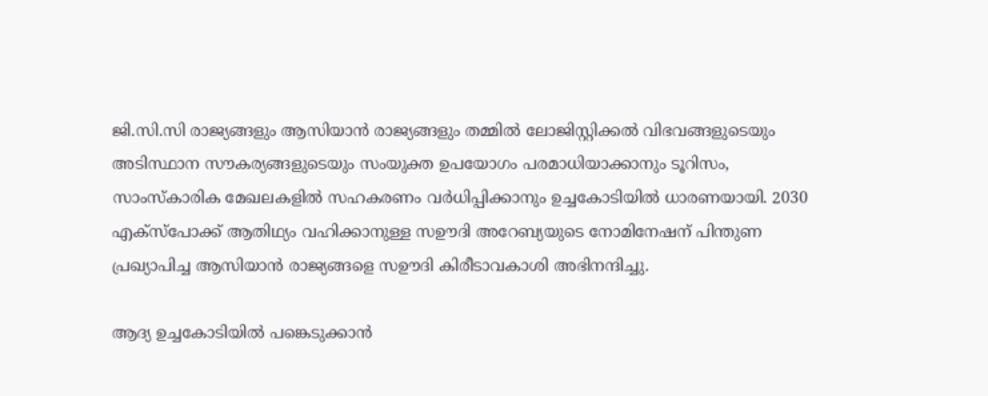ജി.സി.സി രാജ്യങ്ങളും ആസിയാൻ രാജ്യങ്ങളും തമ്മിൽ ലോജിസ്റ്റിക്കൽ വിഭവങ്ങളുടെയും അടിസ്ഥാന സൗകര്യങ്ങളുടെയും സംയുക്ത ഉപയോഗം പരമാധിയാക്കാനും ടൂറിസം, സാംസ്‌കാരിക മേഖലകളിൽ സഹകരണം വർധിപ്പിക്കാനും ഉച്ചകോടിയിൽ ധാരണയായി. 2030 എക്‌സ്‌പോക്ക് ആതിഥ്യം വഹിക്കാനുള്ള സഊദി അറേബ്യയുടെ നോമിനേഷന് പിന്തുണ പ്രഖ്യാപിച്ച ആസിയാൻ രാജ്യങ്ങളെ സഊദി കിരീടാവകാശി അഭിനന്ദിച്ചു.

ആദ്യ ഉച്ചകോടിയിൽ പങ്കെടുക്കാൻ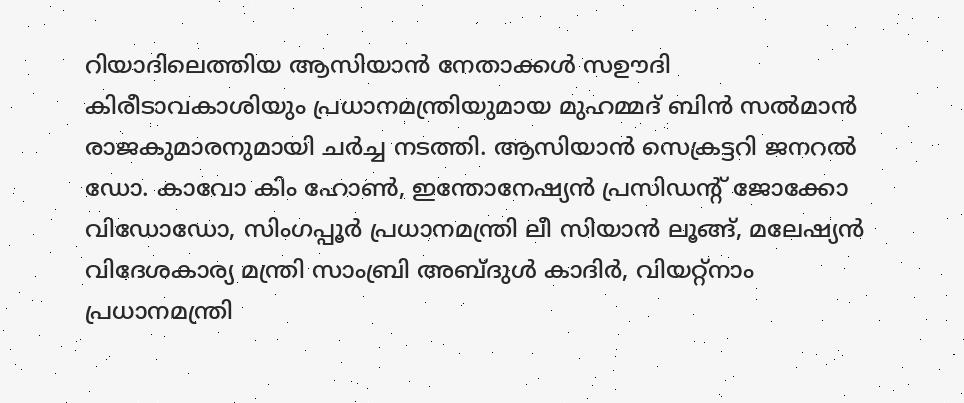റിയാദിലെത്തിയ ആസിയാൻ നേതാക്കൾ സഊദി കിരീടാവകാശിയും പ്രധാനമന്ത്രിയുമായ മുഹമ്മദ് ബിൻ സൽമാൻ രാജകുമാരനുമായി ചർച്ച നടത്തി. ആസിയാൻ സെക്രട്ടറി ജനറൽ ഡോ. കാവോ കിം ഹോൺ, ഇന്തോനേഷ്യൻ പ്രസിഡന്റ് ജോക്കോ വിഡോഡോ, സിംഗപ്പൂർ പ്രധാനമന്ത്രി ലീ സിയാൻ ലൂങ്ങ്, മലേഷ്യൻ വിദേശകാര്യ മന്ത്രി സാംബ്രി അബ്ദുൾ കാദിർ, വിയറ്റ്നാം പ്രധാനമന്ത്രി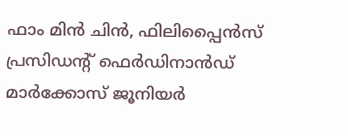ഫാം മിൻ ചിൻ, ഫിലിപ്പൈൻസ് പ്രസിഡന്റ് ഫെർഡിനാൻഡ് മാർക്കോസ് ജൂനിയർ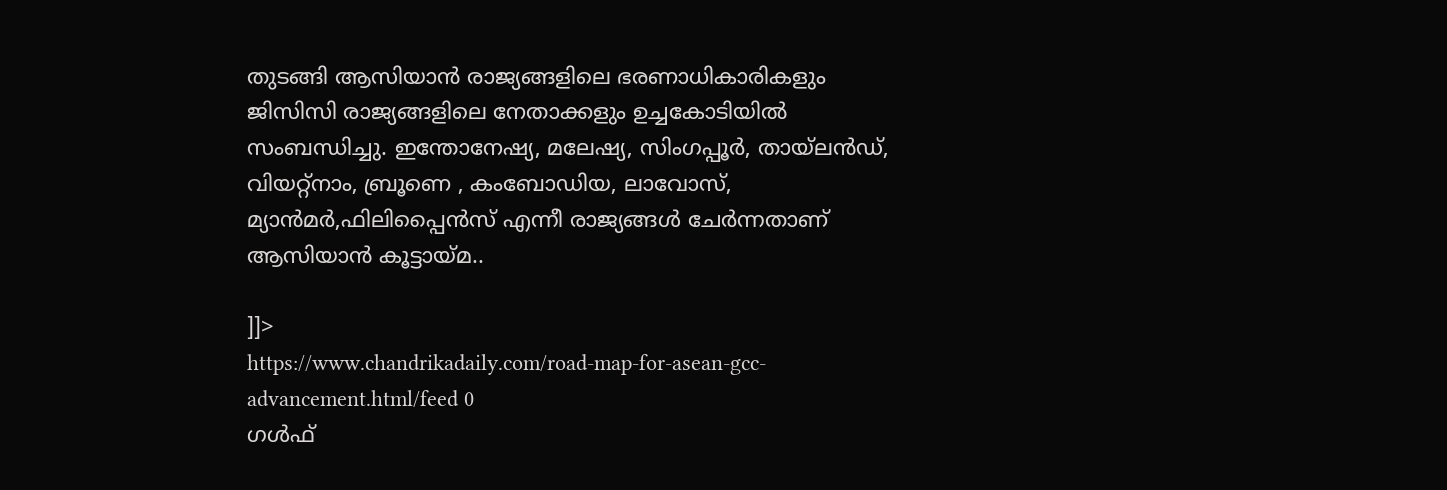തുടങ്ങി ആസിയാൻ രാജ്യങ്ങളിലെ ഭരണാധികാരികളും ജിസിസി രാജ്യങ്ങളിലെ നേതാക്കളും ഉച്ചകോടിയിൽ സംബന്ധിച്ചു. ഇന്തോനേഷ്യ, മലേഷ്യ, സിംഗപ്പൂർ, തായ്‌ലൻഡ്, വിയറ്റ്‌നാം, ബ്രൂണെ , കംബോഡിയ, ലാവോസ്, മ്യാൻമർ,ഫിലിപ്പൈൻസ് എന്നീ രാജ്യങ്ങൾ ചേർന്നതാണ് ആസിയാൻ കൂട്ടായ്മ..

]]>
https://www.chandrikadaily.com/road-map-for-asean-gcc-advancement.html/feed 0
ഗള്‍ഫ്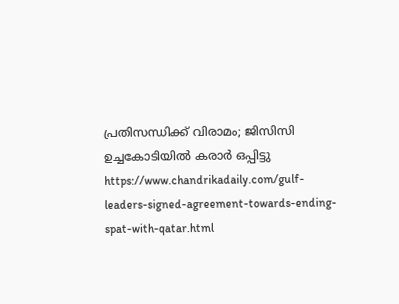പ്രതിസന്ധിക്ക് വിരാമം; ജിസിസി ഉച്ചകോടിയില്‍ കരാര്‍ ഒപ്പിട്ടു https://www.chandrikadaily.com/gulf-leaders-signed-agreement-towards-ending-spat-with-qatar.html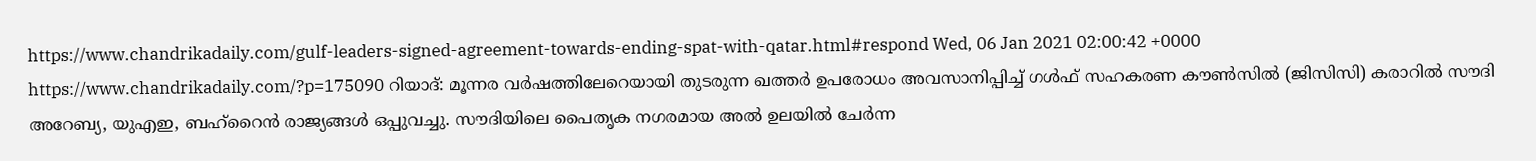https://www.chandrikadaily.com/gulf-leaders-signed-agreement-towards-ending-spat-with-qatar.html#respond Wed, 06 Jan 2021 02:00:42 +0000 https://www.chandrikadaily.com/?p=175090 റിയാദ്: മൂന്നര വര്‍ഷത്തിലേറെയായി തുടരുന്ന ഖത്തര്‍ ഉപരോധം അവസാനിപ്പിച്ച് ഗള്‍ഫ് സഹകരണ കൗണ്‍സില്‍ (ജിസിസി) കരാറില്‍ സൗദി അറേബ്യ, യുഎഇ, ബഹ്‌റൈന്‍ രാജ്യങ്ങള്‍ ഒപ്പുവച്ചു. സൗദിയിലെ പൈതൃക നഗരമായ അല്‍ ഉലയില്‍ ചേര്‍ന്ന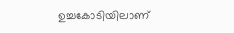ഉച്ചകോടിയിലാണ്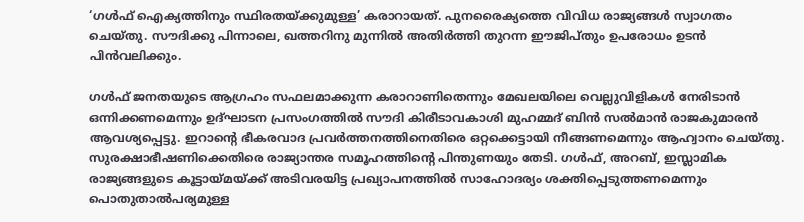‘ഗള്‍ഫ് ഐക്യത്തിനും സ്ഥിരതയ്ക്കുമുള്ള’ കരാറായത്. പുനരൈക്യത്തെ വിവിധ രാജ്യങ്ങള്‍ സ്വാഗതം ചെയ്തു. സൗദിക്കു പിന്നാലെ, ഖത്തറിനു മുന്നില്‍ അതിര്‍ത്തി തുറന്ന ഈജിപ്തും ഉപരോധം ഉടന്‍ പിന്‍വലിക്കും.

ഗള്‍ഫ് ജനതയുടെ ആഗ്രഹം സഫലമാക്കുന്ന കരാറാണിതെന്നും മേഖലയിലെ വെല്ലുവിളികള്‍ നേരിടാന്‍ ഒന്നിക്കണമെന്നും ഉദ്ഘാടന പ്രസംഗത്തില്‍ സൗദി കിരീടാവകാശി മുഹമ്മദ് ബിന്‍ സല്‍മാന്‍ രാജകുമാരന്‍ ആവശ്യപ്പെട്ടു. ഇറാന്റെ ഭീകരവാദ പ്രവര്‍ത്തനത്തിനെതിരെ ഒറ്റക്കെട്ടായി നീങ്ങണമെന്നും ആഹ്വാനം ചെയ്തു. സുരക്ഷാഭീഷണിക്കെതിരെ രാജ്യാന്തര സമൂഹത്തിന്റെ പിന്തുണയും തേടി. ഗള്‍ഫ്, അറബ്, ഇസ്ലാമിക രാജ്യങ്ങളുടെ കൂട്ടായ്മയ്ക്ക് അടിവരയിട്ട പ്രഖ്യാപനത്തില്‍ സാഹോദര്യം ശക്തിപ്പെടുത്തണമെന്നും പൊതുതാല്‍പര്യമുള്ള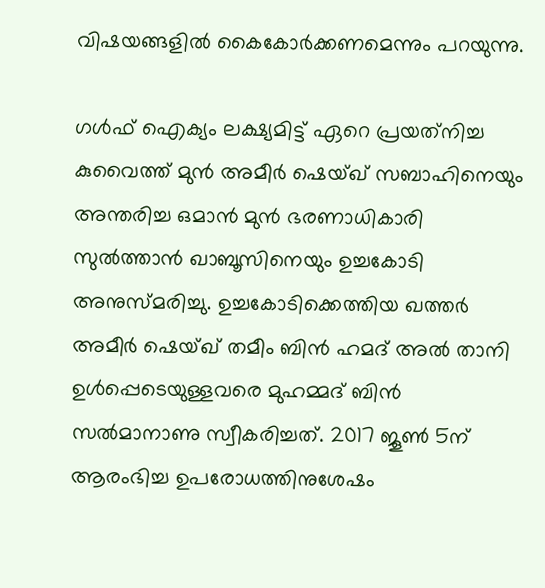വിഷയങ്ങളില്‍ കൈകോര്‍ക്കണമെന്നും പറയുന്നു.

ഗള്‍ഫ് ഐക്യം ലക്ഷ്യമിട്ട് ഏറെ പ്രയത്‌നിച്ച കുവൈത്ത് മുന്‍ അമീര്‍ ഷെയ്ഖ് സബാഹിനെയും അന്തരിച്ച ഒമാന്‍ മുന്‍ ഭരണാധികാരി സുല്‍ത്താന്‍ ഖാബൂസിനെയും ഉച്ചകോടി അനുസ്മരിച്ചു. ഉച്ചകോടിക്കെത്തിയ ഖത്തര്‍ അമീര്‍ ഷെയ്ഖ് തമീം ബിന്‍ ഹമദ് അല്‍ താനി ഉള്‍പ്പെടെയുള്ളവരെ മുഹമ്മദ് ബിന്‍ സല്‍മാനാണു സ്വീകരിച്ചത്. 2017 ജൂണ്‍ 5ന് ആരംഭിച്ച ഉപരോധത്തിനുശേഷം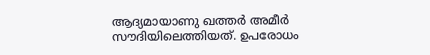ആദ്യമായാണു ഖത്തര്‍ അമീര്‍ സൗദിയിലെത്തിയത്. ഉപരോധം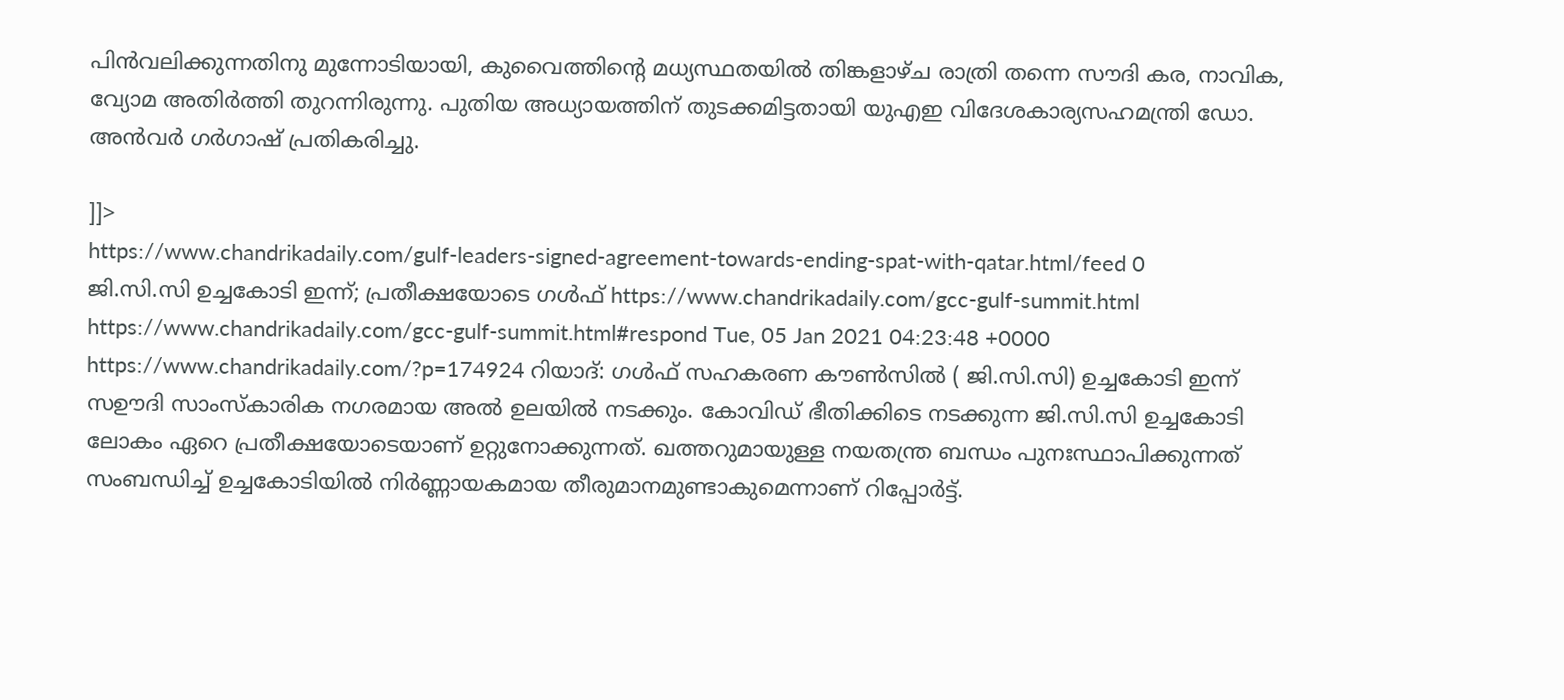പിന്‍വലിക്കുന്നതിനു മുന്നോടിയായി, കുവൈത്തിന്റെ മധ്യസ്ഥതയില്‍ തിങ്കളാഴ്ച രാത്രി തന്നെ സൗദി കര, നാവിക, വ്യോമ അതിര്‍ത്തി തുറന്നിരുന്നു. പുതിയ അധ്യായത്തിന് തുടക്കമിട്ടതായി യുഎഇ വിദേശകാര്യസഹമന്ത്രി ഡോ. അന്‍വര്‍ ഗര്‍ഗാഷ് പ്രതികരിച്ചു.

]]>
https://www.chandrikadaily.com/gulf-leaders-signed-agreement-towards-ending-spat-with-qatar.html/feed 0
ജി.സി.സി ഉച്ചകോടി ഇന്ന്; പ്രതീക്ഷയോടെ ഗൾഫ് https://www.chandrikadaily.com/gcc-gulf-summit.html https://www.chandrikadaily.com/gcc-gulf-summit.html#respond Tue, 05 Jan 2021 04:23:48 +0000 https://www.chandrikadaily.com/?p=174924 റിയാദ്: ഗൾഫ് സഹകരണ കൗൺസിൽ ( ജി.സി.സി) ഉച്ചകോടി ഇന്ന് സഊദി സാംസ്‌കാരിക നഗരമായ അൽ ഉലയിൽ നടക്കും. കോവിഡ് ഭീതിക്കിടെ നടക്കുന്ന ജി.സി.സി ഉച്ചകോടി ലോകം ഏറെ പ്രതീക്ഷയോടെയാണ് ഉറ്റുനോക്കുന്നത്. ഖത്തറുമായുള്ള നയതന്ത്ര ബന്ധം പുനഃസ്ഥാപിക്കുന്നത് സംബന്ധിച്ച് ഉച്ചകോടിയിൽ നിർണ്ണായകമായ തീരുമാനമുണ്ടാകുമെന്നാണ് റിപ്പോർട്ട്.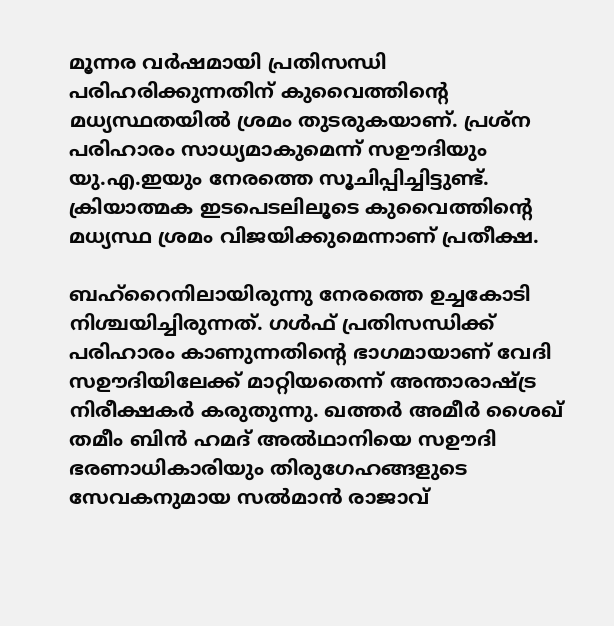മൂന്നര വർഷമായി പ്രതിസന്ധി പരിഹരിക്കുന്നതിന് കുവൈത്തിന്റെ മധ്യസ്ഥതയിൽ ശ്രമം തുടരുകയാണ്. പ്രശ്‌ന പരിഹാരം സാധ്യമാകുമെന്ന് സഊദിയും യു.എ.ഇയും നേരത്തെ സൂചിപ്പിച്ചിട്ടുണ്ട്. ക്രിയാത്മക ഇടപെടലിലൂടെ കുവൈത്തിന്റെ മധ്യസ്ഥ ശ്രമം വിജയിക്കുമെന്നാണ് പ്രതീക്ഷ.

ബഹ്‌റൈനിലായിരുന്നു നേരത്തെ ഉച്ചകോടി നിശ്ചയിച്ചിരുന്നത്. ഗൾഫ് പ്രതിസന്ധിക്ക് പരിഹാരം കാണുന്നതിന്റെ ഭാഗമായാണ് വേദി സഊദിയിലേക്ക് മാറ്റിയതെന്ന് അന്താരാഷ്ട്ര നിരീക്ഷകർ കരുതുന്നു. ഖത്തർ അമീർ ശൈഖ് തമീം ബിൻ ഹമദ് അൽഥാനിയെ സഊദി ഭരണാധികാരിയും തിരുഗേഹങ്ങളുടെ സേവകനുമായ സൽമാൻ രാജാവ്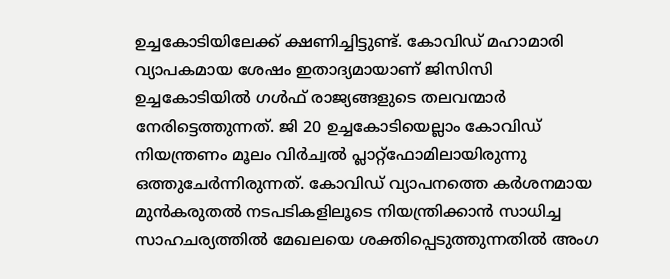ഉച്ചകോടിയിലേക്ക് ക്ഷണിച്ചിട്ടുണ്ട്. കോവിഡ് മഹാമാരി വ്യാപകമായ ശേഷം ഇതാദ്യമായാണ് ജിസിസി ഉച്ചകോടിയിൽ ഗൾഫ് രാജ്യങ്ങളുടെ തലവന്മാർ നേരിട്ടെത്തുന്നത്. ജി 20 ഉച്ചകോടിയെല്ലാം കോവിഡ് നിയന്ത്രണം മൂലം വിർച്വൽ പ്ലാറ്റ്‌ഫോമിലായിരുന്നു ഒത്തുചേർന്നിരുന്നത്. കോവിഡ് വ്യാപനത്തെ കർശനമായ മുൻകരുതൽ നടപടികളിലൂടെ നിയന്ത്രിക്കാൻ സാധിച്ച സാഹചര്യത്തിൽ മേഖലയെ ശക്തിപ്പെടുത്തുന്നതിൽ അംഗ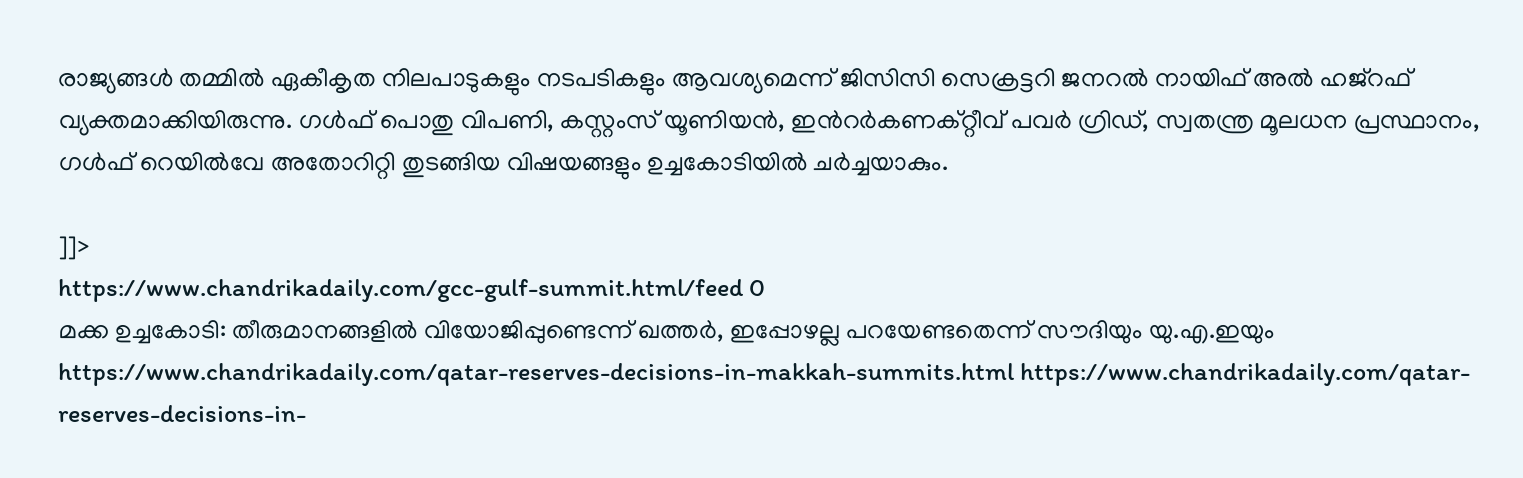രാജ്യങ്ങൾ തമ്മിൽ ഏകീകൃത നിലപാടുകളും നടപടികളും ആവശ്യമെന്ന് ജിസിസി സെക്രട്ടറി ജനറൽ നായിഫ് അൽ ഹജ്റഫ് വ്യക്തമാക്കിയിരുന്നു. ഗൾഫ് പൊതു വിപണി, കസ്റ്റംസ് യൂണിയൻ, ഇൻറർകണക്റ്റീവ് പവർ ഗ്രിഡ്, സ്വതന്ത്ര മൂലധന പ്രസ്ഥാനം, ഗൾഫ് റെയിൽവേ അതോറിറ്റി തുടങ്ങിയ വിഷയങ്ങളും ഉച്ചകോടിയിൽ ചർച്ചയാകും.

]]>
https://www.chandrikadaily.com/gcc-gulf-summit.html/feed 0
മക്ക ഉച്ചകോടി: തീരുമാനങ്ങളിൽ വിയോജിപ്പുണ്ടെന്ന് ഖത്തർ, ഇപ്പോഴല്ല പറയേണ്ടതെന്ന് സൗദിയും യു.എ.ഇയും https://www.chandrikadaily.com/qatar-reserves-decisions-in-makkah-summits.html https://www.chandrikadaily.com/qatar-reserves-decisions-in-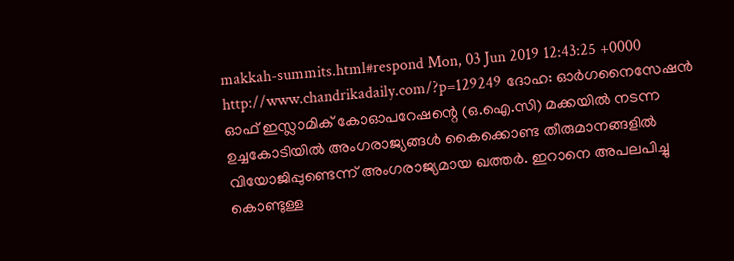makkah-summits.html#respond Mon, 03 Jun 2019 12:43:25 +0000 http://www.chandrikadaily.com/?p=129249 ദോഹ: ഓർഗനൈസേഷൻ ഓഫ് ഇസ്ലാമിക് കോഓപറേഷന്റെ (ഒ.ഐ.സി) മക്കയിൽ നടന്ന ഉച്ചകോടിയിൽ അംഗരാജ്യങ്ങൾ കൈക്കൊണ്ട തീരുമാനങ്ങളിൽ വിയോജിപ്പുണ്ടെന്ന് അംഗരാജ്യമായ ഖത്തർ. ഇറാനെ അപലപിച്ചു കൊണ്ടുള്ള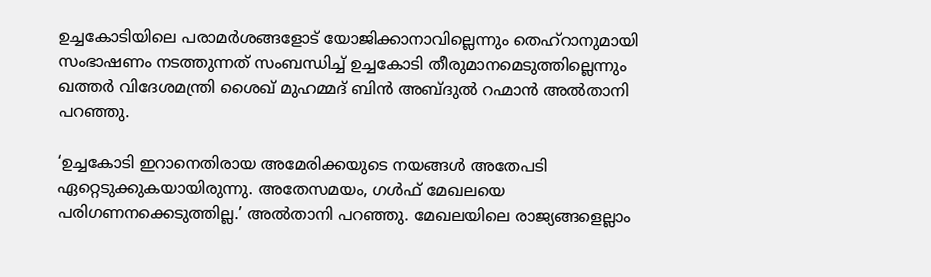ഉച്ചകോടിയിലെ പരാമർശങ്ങളോട് യോജിക്കാനാവില്ലെന്നും തെഹ്‌റാനുമായി സംഭാഷണം നടത്തുന്നത് സംബന്ധിച്ച് ഉച്ചകോടി തീരുമാനമെടുത്തില്ലെന്നും ഖത്തർ വിദേശമന്ത്രി ശൈഖ് മുഹമ്മദ് ബിൻ അബ്ദുൽ റഹ്മാൻ അൽതാനി പറഞ്ഞു.

‘ഉച്ചകോടി ഇറാനെതിരായ അമേരിക്കയുടെ നയങ്ങൾ അതേപടി ഏറ്റെടുക്കുകയായിരുന്നു. അതേസമയം, ഗൾഫ് മേഖലയെ പരിഗണനക്കെടുത്തില്ല.’ അൽതാനി പറഞ്ഞു. മേഖലയിലെ രാജ്യങ്ങളെല്ലാം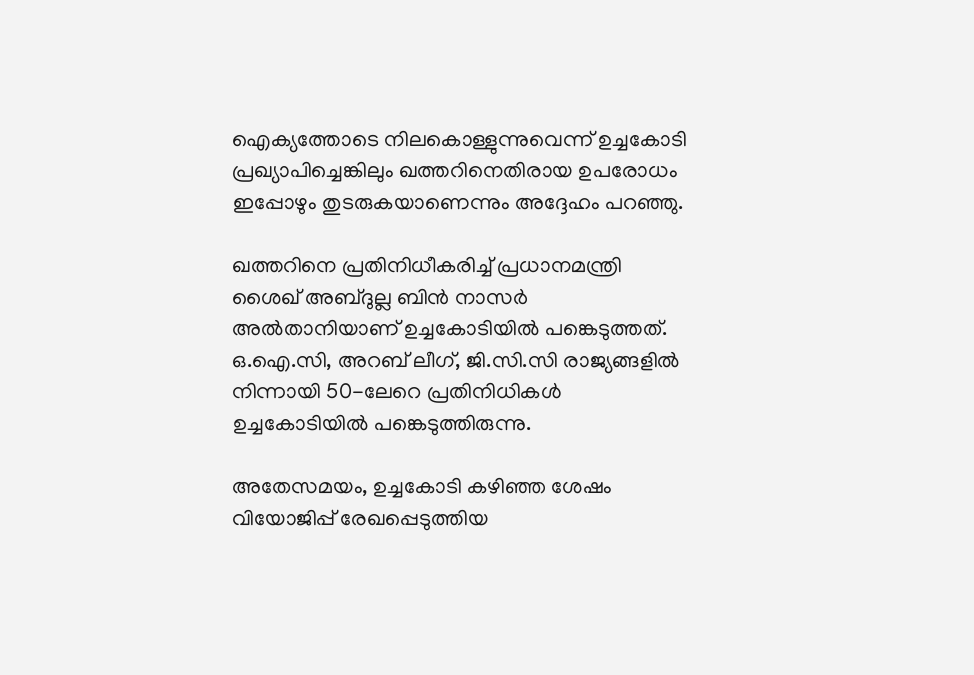ഐക്യത്തോടെ നിലകൊള്ളുന്നുവെന്ന് ഉച്ചകോടി പ്രഖ്യാപിച്ചെങ്കിലും ഖത്തറിനെതിരായ ഉപരോധം ഇപ്പോഴും തുടരുകയാണെന്നും അദ്ദേഹം പറഞ്ഞു.

ഖത്തറിനെ പ്രതിനിധീകരിച്ച് പ്രധാനമന്ത്രി ശൈഖ് അബ്ദുല്ല ബിൻ നാസർ അൽതാനിയാണ് ഉച്ചകോടിയിൽ പങ്കെടുത്തത്. ഒ.ഐ.സി, അറബ് ലീഗ്, ജി.സി.സി രാജ്യങ്ങളിൽ നിന്നായി 50-ലേറെ പ്രതിനിധികൾ ഉച്ചകോടിയിൽ പങ്കെടുത്തിരുന്നു.

അതേസമയം, ഉച്ചകോടി കഴിഞ്ഞ ശേഷം വിയോജിപ്പ് രേഖപ്പെടുത്തിയ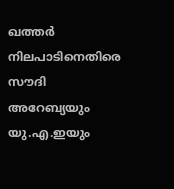ഖത്തർ നിലപാടിനെതിരെ സൗദി അറേബ്യയും യു.എ.ഇയും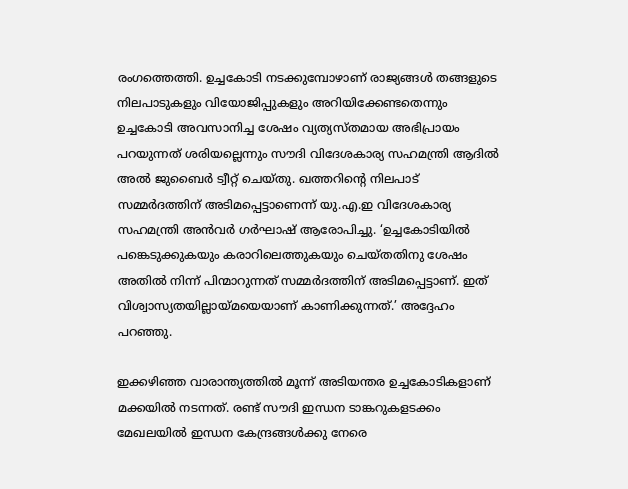രംഗത്തെത്തി. ഉച്ചകോടി നടക്കുമ്പോഴാണ് രാജ്യങ്ങൾ തങ്ങളുടെ നിലപാടുകളും വിയോജിപ്പുകളും അറിയിക്കേണ്ടതെന്നും ഉച്ചകോടി അവസാനിച്ച ശേഷം വ്യത്യസ്തമായ അഭിപ്രായം പറയുന്നത് ശരിയല്ലെന്നും സൗദി വിദേശകാര്യ സഹമന്ത്രി ആദിൽ അൽ ജുബൈർ ട്വീറ്റ് ചെയ്തു. ഖത്തറിന്റെ നിലപാട് സമ്മർദത്തിന് അടിമപ്പെട്ടാണെന്ന് യു.എ.ഇ വിദേശകാര്യ സഹമന്ത്രി അൻവർ ഗർഘാഷ് ആരോപിച്ചു. ‘ഉച്ചകോടിയിൽ പങ്കെടുക്കുകയും കരാറിലെത്തുകയും ചെയ്തതിനു ശേഷം അതിൽ നിന്ന് പിന്മാറുന്നത് സമ്മർദത്തിന് അടിമപ്പെട്ടാണ്. ഇത് വിശ്വാസ്യതയില്ലായ്മയെയാണ് കാണിക്കുന്നത്.’ അദ്ദേഹം പറഞ്ഞു.

ഇക്കഴിഞ്ഞ വാരാന്ത്യത്തിൽ മൂന്ന് അടിയന്തര ഉച്ചകോടികളാണ് മക്കയിൽ നടന്നത്. രണ്ട് സൗദി ഇന്ധന ടാങ്കറുകളടക്കം മേഖലയിൽ ഇന്ധന കേന്ദ്രങ്ങൾക്കു നേരെ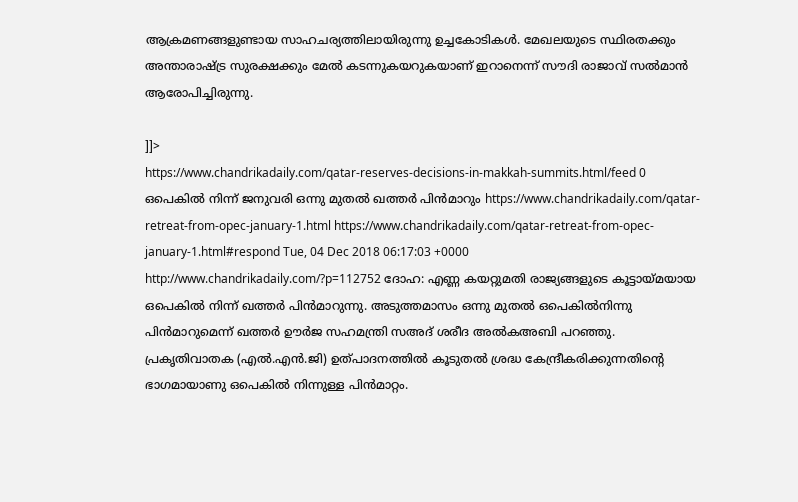ആക്രമണങ്ങളുണ്ടായ സാഹചര്യത്തിലായിരുന്നു ഉച്ചകോടികൾ. മേഖലയുടെ സ്ഥിരതക്കും അന്താരാഷ്ട്ര സുരക്ഷക്കും മേൽ കടന്നുകയറുകയാണ് ഇറാനെന്ന് സൗദി രാജാവ് സൽമാൻ ആരോപിച്ചിരുന്നു.

]]>
https://www.chandrikadaily.com/qatar-reserves-decisions-in-makkah-summits.html/feed 0
ഒപെകില്‍ നിന്ന് ജനുവരി ഒന്നു മുതല്‍ ഖത്തര്‍ പിന്‍മാറും https://www.chandrikadaily.com/qatar-retreat-from-opec-january-1.html https://www.chandrikadaily.com/qatar-retreat-from-opec-january-1.html#respond Tue, 04 Dec 2018 06:17:03 +0000 http://www.chandrikadaily.com/?p=112752 ദോഹ: എണ്ണ കയറ്റുമതി രാജ്യങ്ങളുടെ കൂട്ടായ്മയായ ഒപെകില്‍ നിന്ന് ഖത്തര്‍ പിന്‍മാറുന്നു. അടുത്തമാസം ഒന്നു മുതല്‍ ഒപെകില്‍നിന്നു പിന്‍മാറുമെന്ന് ഖത്തര്‍ ഊര്‍ജ സഹമന്ത്രി സഅദ് ശരീദ അല്‍കഅബി പറഞ്ഞു. പ്രകൃതിവാതക (എല്‍.എന്‍.ജി) ഉത്പാദനത്തില്‍ കൂടുതല്‍ ശ്രദ്ധ കേന്ദ്രീകരിക്കുന്നതിന്റെ ഭാഗമായാണു ഒപെകില്‍ നിന്നുള്ള പിന്‍മാറ്റം.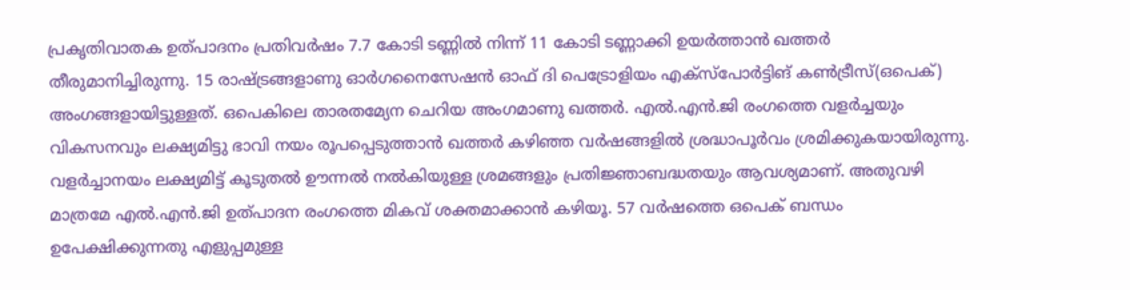പ്രകൃതിവാതക ഉത്പാദനം പ്രതിവര്‍ഷം 7.7 കോടി ടണ്ണില്‍ നിന്ന് 11 കോടി ടണ്ണാക്കി ഉയര്‍ത്താന്‍ ഖത്തര്‍ തീരുമാനിച്ചിരുന്നു. 15 രാഷ്ട്രങ്ങളാണു ഓര്‍ഗനൈസേഷന്‍ ഓഫ് ദി പെട്രോളിയം എക്‌സ്‌പോര്‍ട്ടിങ് കണ്‍ട്രീസ്(ഒപെക്) അംഗങ്ങളായിട്ടുള്ളത്. ഒപെകിലെ താരതമ്യേന ചെറിയ അംഗമാണു ഖത്തര്‍. എല്‍.എന്‍.ജി രംഗത്തെ വളര്‍ച്ചയും വികസനവും ലക്ഷ്യമിട്ടു ഭാവി നയം രൂപപ്പെടുത്താന്‍ ഖത്തര്‍ കഴിഞ്ഞ വര്‍ഷങ്ങളില്‍ ശ്രദ്ധാപൂര്‍വം ശ്രമിക്കുകയായിരുന്നു. വളര്‍ച്ചാനയം ലക്ഷ്യമിട്ട് കൂടുതല്‍ ഊന്നല്‍ നല്‍കിയുള്ള ശ്രമങ്ങളും പ്രതിജ്ഞാബദ്ധതയും ആവശ്യമാണ്. അതുവഴി മാത്രമേ എല്‍.എന്‍.ജി ഉത്പാദന രംഗത്തെ മികവ് ശക്തമാക്കാന്‍ കഴിയൂ. 57 വര്‍ഷത്തെ ഒപെക് ബന്ധം ഉപേക്ഷിക്കുന്നതു എളുപ്പമുള്ള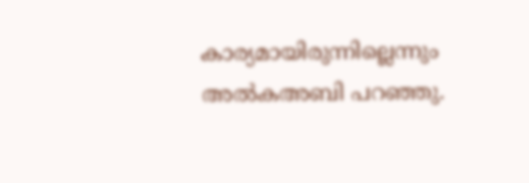കാര്യമായിരുന്നില്ലെന്നും അല്‍കഅബി പറഞ്ഞു.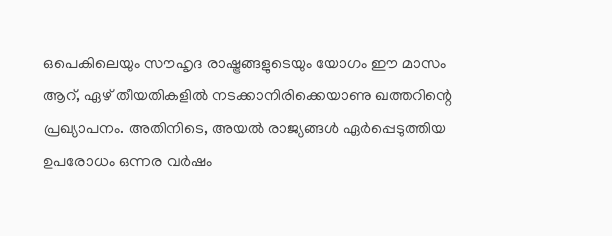ഒപെകിലെയും സൗഹൃദ രാഷ്ട്രങ്ങളുടെയും യോഗം ഈ മാസം ആറ്, ഏഴ് തീയതികളില്‍ നടക്കാനിരിക്കെയാണു ഖത്തറിന്റെ പ്രഖ്യാപനം. അതിനിടെ, അയല്‍ രാജ്യങ്ങള്‍ ഏര്‍പ്പെടുത്തിയ ഉപരോധം ഒന്നര വര്‍ഷം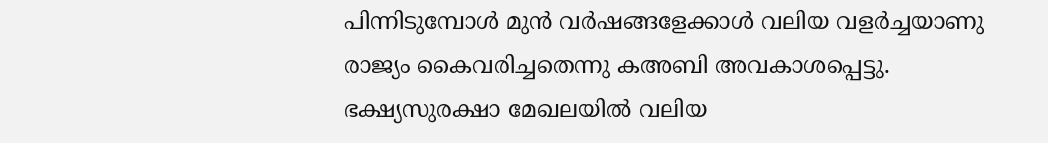പിന്നിടുമ്പോള്‍ മുന്‍ വര്‍ഷങ്ങളേക്കാള്‍ വലിയ വളര്‍ച്ചയാണു രാജ്യം കൈവരിച്ചതെന്നു കഅബി അവകാശപ്പെട്ടു. ഭക്ഷ്യസുരക്ഷാ മേഖലയില്‍ വലിയ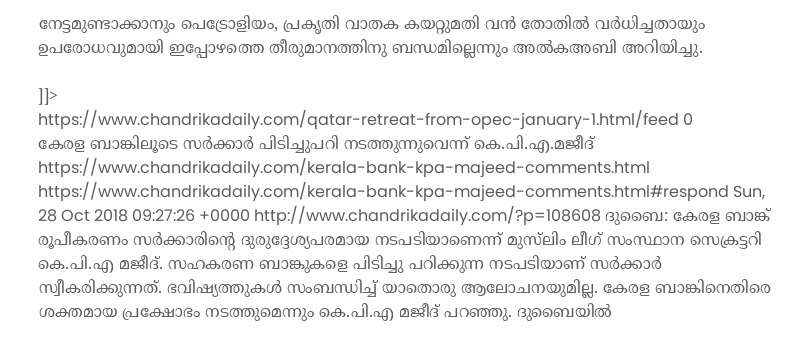നേട്ടമുണ്ടാക്കാനും പെട്രോളിയം, പ്രകൃതി വാതക കയറ്റുമതി വന്‍ തോതില്‍ വര്‍ധിച്ചതായും ഉപരോധവുമായി ഇപ്പോഴത്തെ തീരുമാനത്തിനു ബന്ധമില്ലെന്നും അല്‍കഅബി അറിയിച്ചു.

]]>
https://www.chandrikadaily.com/qatar-retreat-from-opec-january-1.html/feed 0
കേരള ബാങ്കിലൂടെ സര്‍ക്കാര്‍ പിടിച്ചുപറി നടത്തുന്നുവെന്ന് കെ.പി.എ.മജീദ് https://www.chandrikadaily.com/kerala-bank-kpa-majeed-comments.html https://www.chandrikadaily.com/kerala-bank-kpa-majeed-comments.html#respond Sun, 28 Oct 2018 09:27:26 +0000 http://www.chandrikadaily.com/?p=108608 ദുബൈ: കേരള ബാങ്ക് രൂപീകരണം സര്‍ക്കാരിന്റെ ദുരുദ്ദേശ്യപരമായ നടപടിയാണെന്ന് മുസ്‌ലിം ലീഗ് സംസ്ഥാന സെക്രട്ടറി കെ.പി.എ മജീദ്. സഹകരണ ബാങ്കുകളെ പിടിച്ചു പറിക്കുന്ന നടപടിയാണ് സര്‍ക്കാര്‍ സ്വീകരിക്കുന്നത്. ഭവിഷ്യത്തുകള്‍ സംബന്ധിച്ച് യാതൊരു ആലോചനയുമില്ല. കേരള ബാങ്കിനെതിരെ ശക്തമായ പ്രക്ഷോഭം നടത്തുമെന്നും കെ.പി.എ മജീദ് പറഞ്ഞു. ദുബൈയില്‍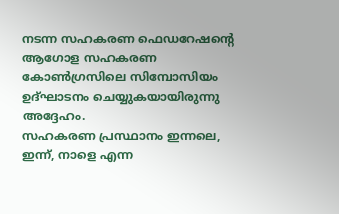നടന്ന സഹകരണ ഫെഡറേഷന്റെ ആഗോള സഹകരണ കോണ്‍ഗ്രസിലെ സിമ്പോസിയം ഉദ്ഘാടനം ചെയ്യുകയായിരുന്നു അദ്ദേഹം.
സഹകരണ പ്രസ്ഥാനം ഇന്നലെ, ഇന്ന്, നാളെ എന്ന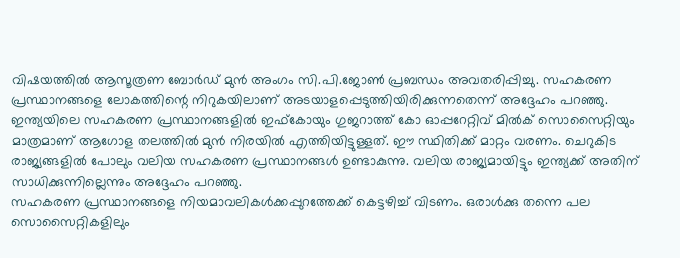വിഷയത്തില്‍ ആസൂത്രണ ബോര്‍ഡ് മുന്‍ അംഗം സി.പി.ജോണ്‍ പ്രബന്ധം അവതരിപ്പിച്ചു. സഹകരണ പ്രസ്ഥാനങ്ങളെ ലോകത്തിന്റെ നിറുകയിലാണ് അടയാളപ്പെടുത്തിയിരിക്കുന്നതെന്ന് അദ്ദേഹം പറഞ്ഞു. ഇന്ത്യയിലെ സഹകരണ പ്രസ്ഥാനങ്ങളില്‍ ഇഫ്‌കോയും ഗുജറാത്ത് കോ ഓപ്പറേറ്റിവ് മില്‍ക് സൊസൈറ്റിയും മാത്രമാണ് ആഗോള തലത്തില്‍ മുന്‍ നിരയില്‍ എത്തിയിട്ടുള്ളത്. ഈ സ്ഥിതിക്ക് മാറ്റം വരണം. ചെറുകിട രാജ്യങ്ങളില്‍ പോലും വലിയ സഹകരണ പ്രസ്ഥാനങ്ങള്‍ ഉണ്ടാകുന്നു. വലിയ രാജ്യമായിട്ടും ഇന്ത്യക്ക് അതിന് സാധിക്കുന്നില്ലെന്നും അദ്ദേഹം പറഞ്ഞു.
സഹകരണ പ്രസ്ഥാനങ്ങളെ നിയമാവലികള്‍ക്കപ്പുറത്തേക്ക് കെട്ടഴിച്ച് വിടണം. ഒരാള്‍ക്കു തന്നെ പല സൊസൈറ്റികളിലും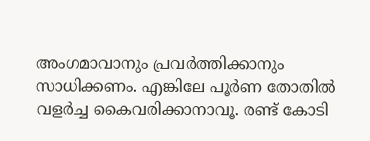അംഗമാവാനും പ്രവര്‍ത്തിക്കാനും സാധിക്കണം. എങ്കിലേ പൂര്‍ണ തോതില്‍ വളര്‍ച്ച കൈവരിക്കാനാവൂ. രണ്ട് കോടി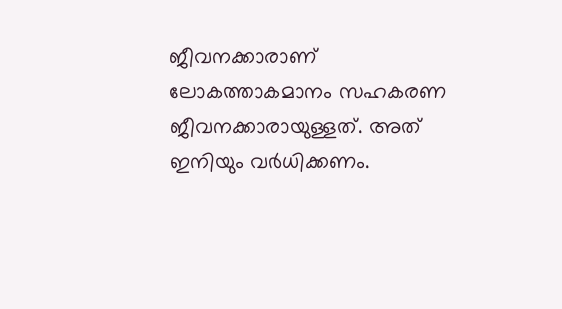ജീവനക്കാരാണ് ലോകത്താകമാനം സഹകരണ ജീവനക്കാരായുള്ളത്. അത് ഇനിയും വര്‍ധിക്കണം.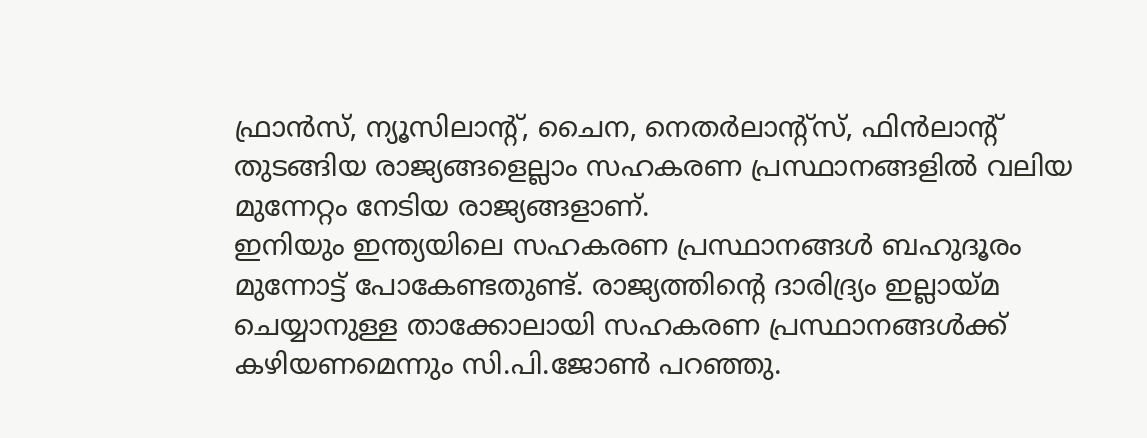ഫ്രാന്‍സ്, ന്യൂസിലാന്റ്, ചൈന, നെതര്‍ലാന്റ്‌സ്, ഫിന്‍ലാന്റ് തുടങ്ങിയ രാജ്യങ്ങളെല്ലാം സഹകരണ പ്രസ്ഥാനങ്ങളില്‍ വലിയ മുന്നേറ്റം നേടിയ രാജ്യങ്ങളാണ്.
ഇനിയും ഇന്ത്യയിലെ സഹകരണ പ്രസ്ഥാനങ്ങള്‍ ബഹുദൂരം മുന്നോട്ട് പോകേണ്ടതുണ്ട്. രാജ്യത്തിന്റെ ദാരിദ്ര്യം ഇല്ലായ്മ ചെയ്യാനുള്ള താക്കോലായി സഹകരണ പ്രസ്ഥാനങ്ങള്‍ക്ക് കഴിയണമെന്നും സി.പി.ജോണ്‍ പറഞ്ഞു.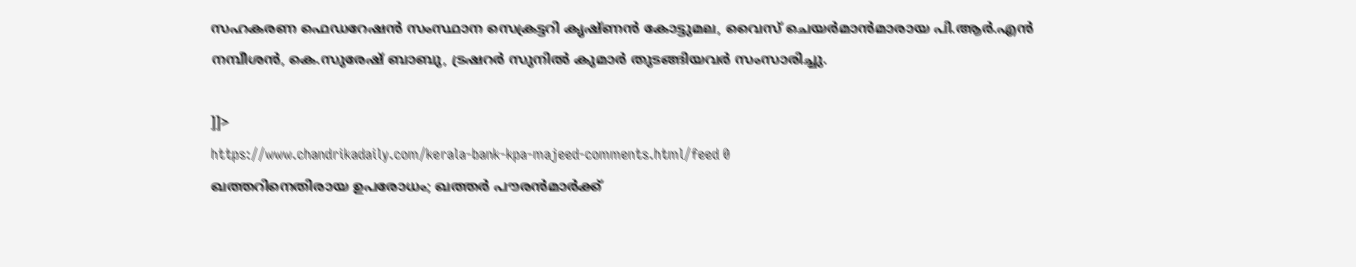സഹകരണ ഫെഡറേഷന്‍ സംസ്ഥാന സെക്രട്ടറി കൃഷ്ണന്‍ കോട്ടുമല, വൈസ് ചെയര്‍മാന്‍മാരായ പി.ആര്‍.എന്‍ നമ്പീശന്‍, കെ.സുരേഷ് ബാബു, ട്രഷറര്‍ സുനില്‍ കുമാര്‍ തുടങ്ങിയവര്‍ സംസാരിച്ചു.

]]>
https://www.chandrikadaily.com/kerala-bank-kpa-majeed-comments.html/feed 0
ഖത്തറിനെതിരായ ഉപരോധം; ഖത്തര്‍ പൗരന്‍മാര്‍ക്ക്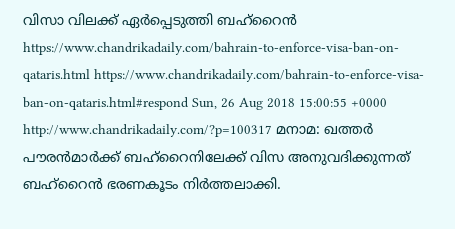വിസാ വിലക്ക് ഏര്‍പ്പെടുത്തി ബഹ്‌റൈന്‍ https://www.chandrikadaily.com/bahrain-to-enforce-visa-ban-on-qataris.html https://www.chandrikadaily.com/bahrain-to-enforce-visa-ban-on-qataris.html#respond Sun, 26 Aug 2018 15:00:55 +0000 http://www.chandrikadaily.com/?p=100317 മനാമ: ഖത്തര്‍ പൗരന്‍മാര്‍ക്ക് ബഹ്‌റൈനിലേക്ക് വിസ അനുവദിക്കുന്നത് ബഹ്‌റൈന്‍ ഭരണകൂടം നിര്‍ത്തലാക്കി.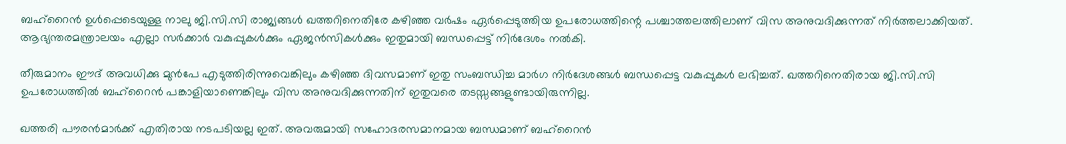ബഹ്‌റൈന്‍ ഉള്‍പ്പെടെയുള്ള നാലു ജി.സി.സി രാജ്യങ്ങള്‍ ഖത്തറിനെതിരേ കഴിഞ്ഞ വര്‍ഷം ഏര്‍പ്പെടുത്തിയ ഉപരോധത്തിന്റെ പശ്ചാത്തലത്തിലാണ് വിസ അനുവദിക്കുന്നത് നിര്‍ത്തലാക്കിയത്. ആഭ്യന്തരമന്ത്രാലയം എല്ലാ സര്‍ക്കാര്‍ വകുപ്പുകള്‍ക്കും ഏജന്‍സികള്‍ക്കും ഇതുമായി ബന്ധപ്പെട്ട് നിര്‍ദേശം നല്‍കി.

തീരുമാനം ഈദ് അവധിക്കു മുന്‍പേ എടുത്തിരിന്നുവെങ്കിലും കഴിഞ്ഞ ദിവസമാണ് ഇതു സംബന്ധിച്ച മാര്‍ഗ നിര്‍ദേശങ്ങള്‍ ബന്ധപ്പെട്ട വകുപ്പുകള്‍ ലഭിച്ചത്. ഖത്തറിനെതിരായ ജി.സി.സി ഉപരോധത്തില്‍ ബഹ്‌റൈന്‍ പങ്കാളിയാണെങ്കിലും വിസ അനുവദിക്കുന്നതിന് ഇതുവരെ തടസ്സങ്ങളുണ്ടായിരുന്നില്ല.

ഖത്തരി പൗരന്‍മാര്‍ക്ക് എതിരായ നടപടിയല്ല ഇത്. അവരുമായി സഹോദരസമാനമായ ബന്ധമാണ് ബഹ്‌റൈന്‍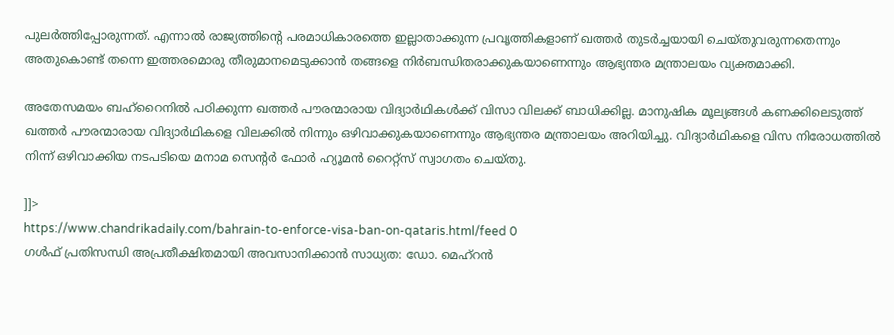പുലര്‍ത്തിപ്പോരുന്നത്. എന്നാല്‍ രാജ്യത്തിന്റെ പരമാധികാരത്തെ ഇല്ലാതാക്കുന്ന പ്രവൃത്തികളാണ് ഖത്തര്‍ തുടര്‍ച്ചയായി ചെയ്തുവരുന്നതെന്നും അതുകൊണ്ട് തന്നെ ഇത്തരമൊരു തീരുമാനമെടുക്കാന്‍ തങ്ങളെ നിര്‍ബന്ധിതരാക്കുകയാണെന്നും ആഭ്യന്തര മന്ത്രാലയം വ്യക്തമാക്കി.

അതേസമയം ബഹ്‌റൈനില്‍ പഠിക്കുന്ന ഖത്തര്‍ പൗരന്മാരായ വിദ്യാര്‍ഥികള്‍ക്ക് വിസാ വിലക്ക് ബാധിക്കില്ല. മാനുഷിക മൂല്യങ്ങള്‍ കണക്കിലെടുത്ത് ഖത്തര്‍ പൗരന്മാരായ വിദ്യാര്‍ഥികളെ വിലക്കില്‍ നിന്നും ഒഴിവാക്കുകയാണെന്നും ആഭ്യന്തര മന്ത്രാലയം അറിയിച്ചു. വിദ്യാര്‍ഥികളെ വിസ നിരോധത്തില്‍ നിന്ന് ഒഴിവാക്കിയ നടപടിയെ മനാമ സെന്റര്‍ ഫോര്‍ ഹ്യൂമന്‍ റൈറ്റ്‌സ് സ്വാഗതം ചെയ്തു.

]]>
https://www.chandrikadaily.com/bahrain-to-enforce-visa-ban-on-qataris.html/feed 0
ഗള്‍ഫ് പ്രതിസന്ധി അപ്രതീക്ഷിതമായി അവസാനിക്കാന്‍ സാധ്യത: ഡോ. മെഹ്‌റന്‍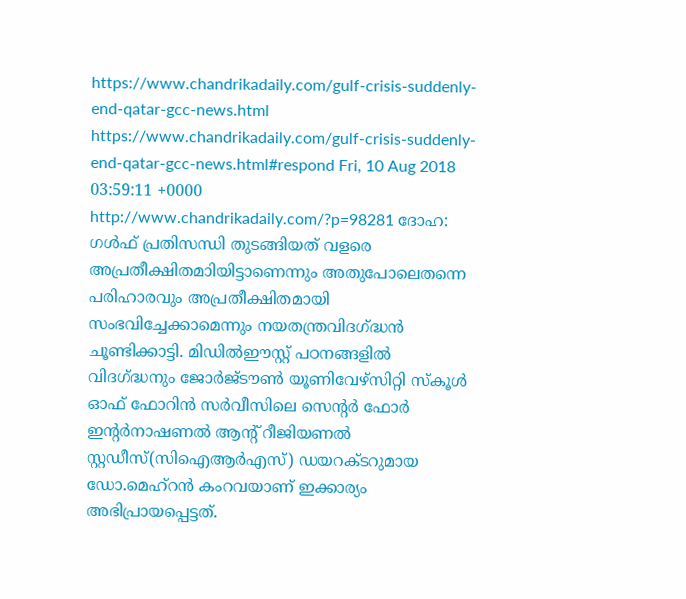https://www.chandrikadaily.com/gulf-crisis-suddenly-end-qatar-gcc-news.html https://www.chandrikadaily.com/gulf-crisis-suddenly-end-qatar-gcc-news.html#respond Fri, 10 Aug 2018 03:59:11 +0000 http://www.chandrikadaily.com/?p=98281 ദോഹ: ഗള്‍ഫ് പ്രതിസന്ധി തുടങ്ങിയത് വളരെ അപ്രതീക്ഷിതമാിയിട്ടാണെന്നും അതുപോലെതന്നെ പരിഹാരവും അപ്രതീക്ഷിതമായി സംഭവിച്ചേക്കാമെന്നും നയതന്ത്രവിദഗ്ദ്ധന്‍ ചൂണ്ടിക്കാട്ടി. മിഡില്‍ഈസ്റ്റ് പഠനങ്ങളില്‍ വിദഗ്ദ്ധനും ജോര്‍ജ്ടൗണ്‍ യൂണിവേഴ്‌സിറ്റി സ്‌കൂള്‍ ഓഫ് ഫോറിന്‍ സര്‍വീസിലെ സെന്റര്‍ ഫോര്‍ ഇന്റര്‍നാഷണല്‍ ആന്റ് റീജിയണല്‍ സ്റ്റഡീസ്(സിഐആര്‍എസ്) ഡയറക്ടറുമായ ഡോ.മെഹ്‌റന്‍ കംറവയാണ് ഇക്കാര്യം അഭിപ്രായപ്പെട്ടത്.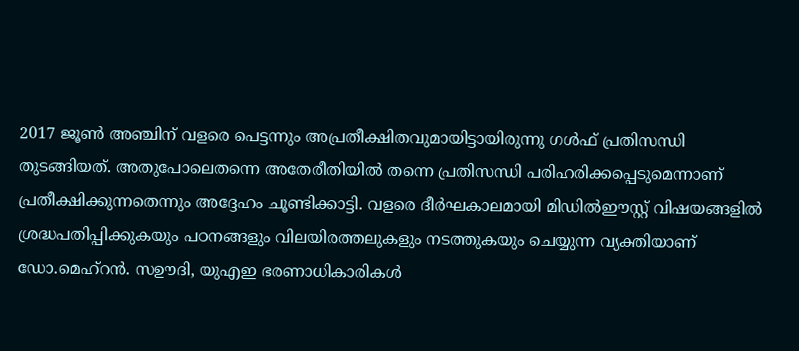2017 ജൂണ്‍ അഞ്ചിന് വളരെ പെട്ടന്നും അപ്രതീക്ഷിതവുമായിട്ടായിരുന്നു ഗള്‍ഫ് പ്രതിസന്ധി തുടങ്ങിയത്. അതുപോലെതന്നെ അതേരീതിയില്‍ തന്നെ പ്രതിസന്ധി പരിഹരിക്കപ്പെടുമെന്നാണ് പ്രതീക്ഷിക്കുന്നതെന്നും അദ്ദേഹം ചൂണ്ടിക്കാട്ടി. വളരെ ദീര്‍ഘകാലമായി മിഡില്‍ഈസ്റ്റ് വിഷയങ്ങളില്‍ ശ്രദ്ധപതിപ്പിക്കുകയും പഠനങ്ങളും വിലയിരത്തലുകളും നടത്തുകയും ചെയ്യുന്ന വ്യക്തിയാണ് ഡോ.മെഹ്‌റന്‍. സഊദി, യുഎഇ ഭരണാധികാരികള്‍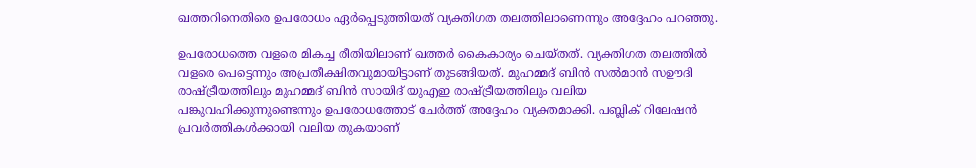ഖത്തറിനെതിരെ ഉപരോധം ഏര്‍പ്പെടുത്തിയത് വ്യക്തിഗത തലത്തിലാണെന്നും അദ്ദേഹം പറഞ്ഞു.

ഉപരോധത്തെ വളരെ മികച്ച രീതിയിലാണ് ഖത്തര്‍ കൈകാര്യം ചെയ്തത്. വ്യക്തിഗത തലത്തില്‍ വളരെ പെട്ടെന്നും അപ്രതീക്ഷിതവുമായിട്ടാണ് തുടങ്ങിയത്. മുഹമ്മദ് ബിന്‍ സല്‍മാന്‍ സഊദി രാഷ്ട്രീയത്തിലും മുഹമ്മദ് ബിന്‍ സായിദ് യുഎഇ രാഷ്ട്രീയത്തിലും വലിയ പങ്കുവഹിക്കുന്നുണ്ടെന്നും ഉപരോധത്തോട് ചേര്‍ത്ത് അദ്ദേഹം വ്യക്തമാക്കി. പബ്ലിക് റിലേഷന്‍ പ്രവര്‍ത്തികള്‍ക്കായി വലിയ തുകയാണ്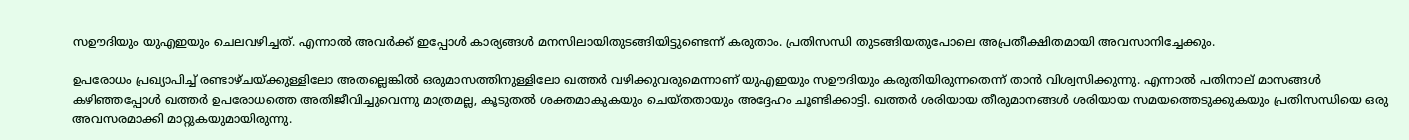സഊദിയും യുഎഇയും ചെലവഴിച്ചത്. എന്നാല്‍ അവര്‍ക്ക് ഇപ്പോള്‍ കാര്യങ്ങള്‍ മനസിലായിതുടങ്ങിയിട്ടുണ്ടെന്ന് കരുതാം. പ്രതിസന്ധി തുടങ്ങിയതുപോലെ അപ്രതീക്ഷിതമായി അവസാനിച്ചേക്കും.

ഉപരോധം പ്രഖ്യാപിച്ച് രണ്ടാഴ്ചയ്ക്കുള്ളിലോ അതല്ലെങ്കില്‍ ഒരുമാസത്തിനുള്ളിലോ ഖത്തര്‍ വഴിക്കുവരുമെന്നാണ് യുഎഇയും സഊദിയും കരുതിയിരുന്നതെന്ന് താന്‍ വിശ്വസിക്കുന്നു. എന്നാല്‍ പതിനാല് മാസങ്ങള്‍ കഴിഞ്ഞപ്പോള്‍ ഖത്തര്‍ ഉപരോധത്തെ അതിജീവിച്ചുവെന്നു മാത്രമല്ല, കൂടുതല്‍ ശക്തമാകുകയും ചെയ്തതായും അദ്ദേഹം ചൂണ്ടിക്കാട്ടി. ഖത്തര്‍ ശരിയായ തീരുമാനങ്ങള്‍ ശരിയായ സമയത്തെടുക്കുകയും പ്രതിസന്ധിയെ ഒരു അവസരമാക്കി മാറ്റുകയുമായിരുന്നു.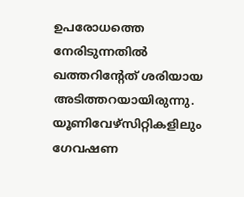ഉപരോധത്തെ നേരിടുന്നതില്‍ ഖത്തറിന്റേത് ശരിയായ അടിത്തറയായിരുന്നു. യൂണിവേഴ്‌സിറ്റികളിലും ഗേവഷണ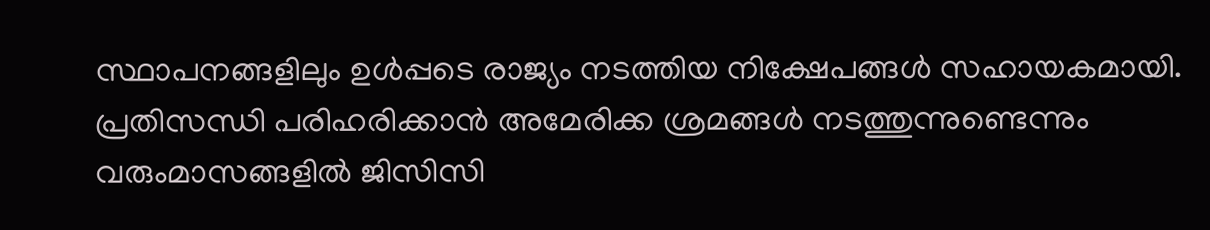സ്ഥാപനങ്ങളിലും ഉള്‍പ്പടെ രാജ്യം നടത്തിയ നിക്ഷേപങ്ങള്‍ സഹായകമായി. പ്രതിസന്ധി പരിഹരിക്കാന്‍ അമേരിക്ക ശ്രമങ്ങള്‍ നടത്തുന്നുണ്ടെന്നും വരുംമാസങ്ങളില്‍ ജിസിസി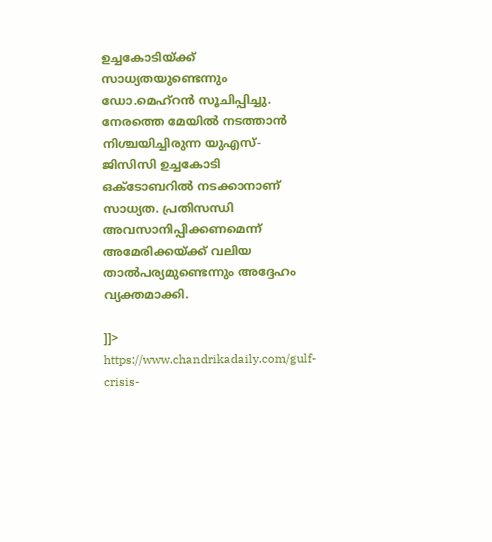ഉച്ചകോടിയ്ക്ക് സാധ്യതയുണ്ടെന്നും ഡോ.മെഹ്‌റന്‍ സൂചിപ്പിച്ചു. നേരത്തെ മേയില്‍ നടത്താന്‍ നിശ്ചയിച്ചിരുന്ന യുഎസ്- ജിസിസി ഉച്ചകോടി ഒക്ടോബറില്‍ നടക്കാനാണ് സാധ്യത. പ്രതിസന്ധി അവസാനിപ്പിക്കണമെന്ന് അമേരിക്കയ്ക്ക് വലിയ താല്‍പര്യമുണ്ടെന്നും അദ്ദേഹം വ്യക്തമാക്കി.

]]>
https://www.chandrikadaily.com/gulf-crisis-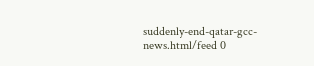suddenly-end-qatar-gcc-news.html/feed 0